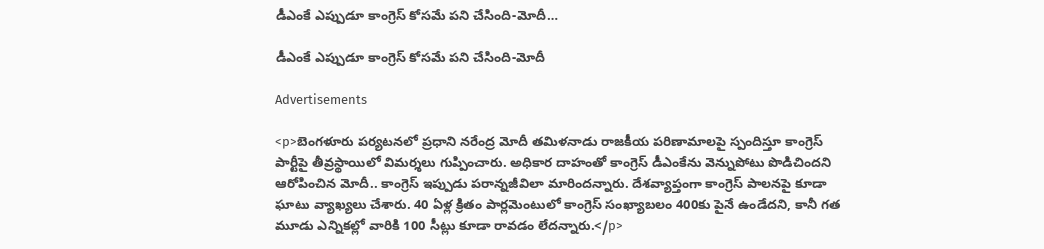డీఎంకే ఎప్పుడూ కాంగ్రెస్ కోసమే పని చేసింది-మోదీ…

డీఎంకే ఎప్పుడూ కాంగ్రెస్ కోసమే పని చేసింది-మోదీ

Advertisements

<p>బెంగళూరు పర్యటనలో ప్రధాని నరేంద్ర మోదీ తమిళనాడు రాజకీయ పరిణామాలపై స్పందిస్తూ కాంగ్రెస్ పార్టీపై తీవ్రస్థాయిలో విమర్శలు గుప్పించారు. అధికార దాహంతో కాంగ్రెస్ డీఎంకేను వెన్నుపోటు పొడిచిందని ఆరోపించిన మోదీ.. కాంగ్రెస్ ఇప్పుడు పరాన్నజీవిలా మారిందన్నారు. దేశవ్యాప్తంగా కాంగ్రెస్ పాలనపై కూడా ఘాటు వ్యాఖ్యలు చేశారు. 40 ఏళ్ల క్రితం పార్లమెంటులో కాంగ్రెస్ సంఖ్యాబలం 400కు పైనే ఉండేదని, కానీ గత మూడు ఎన్నికల్లో వారికి 100 సీట్లు కూడా రావడం లేదన్నారు.</p>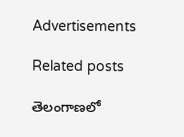Advertisements

Related posts

తెలంగాణలో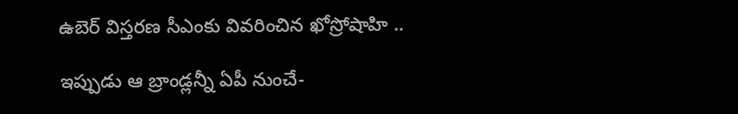ఉబెర్ విస్తరణ సీఎంకు వివరించిన ఖోస్రోషాహి ..

ఇప్పుడు ఆ బ్రాండ్లన్నీ ఏపీ నుంచే-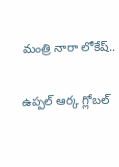మంత్రి నారా లోకేష్..

ఉప్పల్‌ ఆర్క గ్లోబల్‌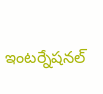ఇంటర్నేషనల్‌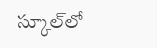స్కూల్‌లో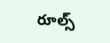రూల్స్‌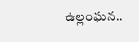ఉల్లంఘన..